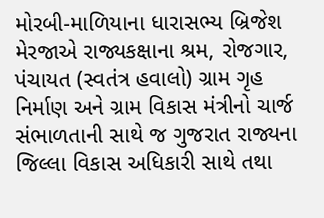મોરબી-માળિયાના ધારાસભ્ય બ્રિજેશ મેરજાએ રાજ્યકક્ષાના શ્રમ, રોજગાર, પંચાયત (સ્વતંત્ર હવાલો) ગ્રામ ગૃહ નિર્માણ અને ગ્રામ વિકાસ મંત્રીનો ચાર્જ સંભાળતાની સાથે જ ગુજરાત રાજ્યના જિલ્લા વિકાસ અધિકારી સાથે તથા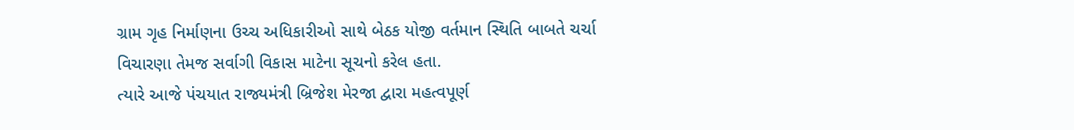ગ્રામ ગૃહ નિર્માણના ઉચ્ચ અધિકારીઓ સાથે બેઠક યોજી વર્તમાન સ્થિતિ બાબતે ચર્ચા વિચારણા તેમજ સર્વાગી વિકાસ માટેના સૂચનો કરેલ હતા.
ત્યારે આજે પંચયાત રાજ્યમંત્રી બ્રિજેશ મેરજા દ્વારા મહત્વપૂર્ણ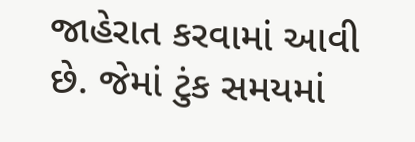જાહેરાત કરવામાં આવી છે. જેમાં ટુંક સમયમાં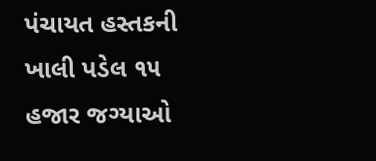પંચાયત હસ્તકની ખાલી પડેલ ૧૫ હજાર જગ્યાઓ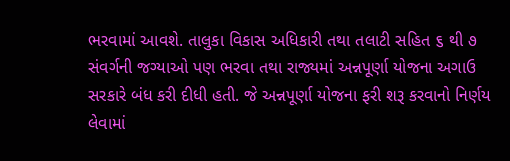ભરવામાં આવશે. તાલુકા વિકાસ અધિકારી તથા તલાટી સહિત ૬ થી ૭ સંવર્ગની જગ્યાઓ પણ ભરવા તથા રાજ્યમાં અન્નપૂર્ણા યોજના અગાઉ સરકારે બંધ કરી દીધી હતી. જે અન્નપૂર્ણા યોજના ફરી શરૂ કરવાનો નિર્ણય લેવામાં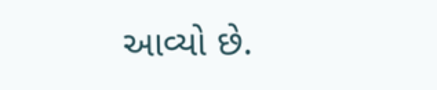આવ્યો છે.